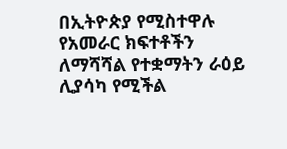በኢትዮጵያ የሚስተዋሉ የአመራር ክፍተቶችን ለማሻሻል የተቋማትን ራዕይ ሊያሳካ የሚችል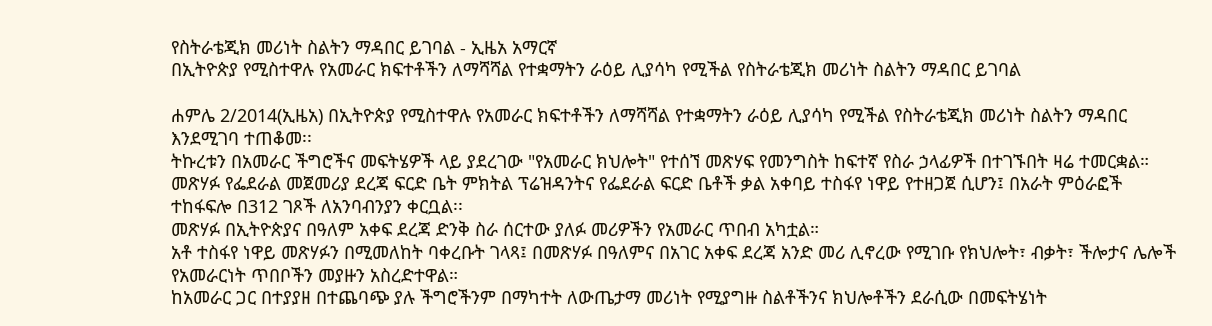የስትራቴጂክ መሪነት ስልትን ማዳበር ይገባል - ኢዜአ አማርኛ
በኢትዮጵያ የሚስተዋሉ የአመራር ክፍተቶችን ለማሻሻል የተቋማትን ራዕይ ሊያሳካ የሚችል የስትራቴጂክ መሪነት ስልትን ማዳበር ይገባል

ሐምሌ 2/2014(ኢዜአ) በኢትዮጵያ የሚስተዋሉ የአመራር ክፍተቶችን ለማሻሻል የተቋማትን ራዕይ ሊያሳካ የሚችል የስትራቴጂክ መሪነት ስልትን ማዳበር እንደሚገባ ተጠቆመ፡፡
ትኩረቱን በአመራር ችግሮችና መፍትሄዎች ላይ ያደረገው "የአመራር ክህሎት" የተሰኘ መጽሃፍ የመንግስት ከፍተኛ የስራ ኃላፊዎች በተገኙበት ዛሬ ተመርቋል።
መጽሃፉ የፌደራል መጀመሪያ ደረጃ ፍርድ ቤት ምክትል ፕሬዝዳንትና የፌደራል ፍርድ ቤቶች ቃል አቀባይ ተስፋየ ነዋይ የተዘጋጀ ሲሆን፤ በአራት ምዕራፎች ተከፋፍሎ በ312 ገጾች ለአንባብንያን ቀርቧል፡፡
መጽሃፉ በኢትዮጵያና በዓለም አቀፍ ደረጃ ድንቅ ስራ ሰርተው ያለፉ መሪዎችን የአመራር ጥበብ አካቷል።
አቶ ተስፋየ ነዋይ መጽሃፉን በሚመለከት ባቀረቡት ገላጻ፤ በመጽሃፉ በዓለምና በአገር አቀፍ ደረጃ አንድ መሪ ሊኖረው የሚገቡ የክህሎት፣ ብቃት፣ ችሎታና ሌሎች የአመራርነት ጥበቦችን መያዙን አስረድተዋል።
ከአመራር ጋር በተያያዘ በተጨባጭ ያሉ ችግሮችንም በማካተት ለውጤታማ መሪነት የሚያግዙ ስልቶችንና ክህሎቶችን ደራሲው በመፍትሄነት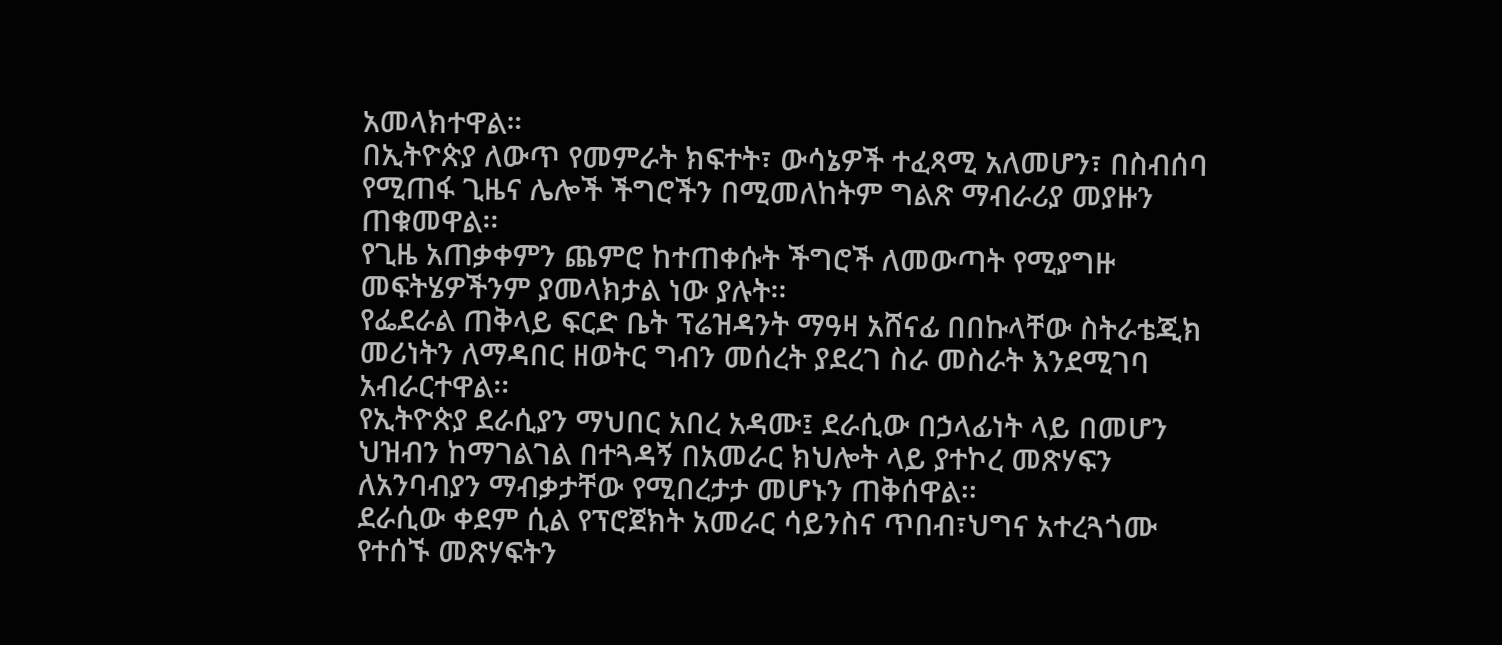አመላክተዋል።
በኢትዮጵያ ለውጥ የመምራት ክፍተት፣ ውሳኔዎች ተፈጻሚ አለመሆን፣ በስብሰባ የሚጠፋ ጊዜና ሌሎች ችግሮችን በሚመለከትም ግልጽ ማብራሪያ መያዙን ጠቁመዋል፡፡
የጊዜ አጠቃቀምን ጨምሮ ከተጠቀሱት ችግሮች ለመውጣት የሚያግዙ መፍትሄዎችንም ያመላክታል ነው ያሉት፡፡
የፌደራል ጠቅላይ ፍርድ ቤት ፕሬዝዳንት ማዓዛ አሸናፊ በበኩላቸው ስትራቴጂክ መሪነትን ለማዳበር ዘወትር ግብን መሰረት ያደረገ ስራ መስራት እንደሚገባ አብራርተዋል፡፡
የኢትዮጵያ ደራሲያን ማህበር አበረ አዳሙ፤ ደራሲው በኃላፊነት ላይ በመሆን ህዝብን ከማገልገል በተጓዳኝ በአመራር ክህሎት ላይ ያተኮረ መጽሃፍን ለአንባብያን ማብቃታቸው የሚበረታታ መሆኑን ጠቅሰዋል፡፡
ደራሲው ቀደም ሲል የፕሮጀክት አመራር ሳይንስና ጥበብ፣ህግና አተረጓጎሙ የተሰኙ መጽሃፍትን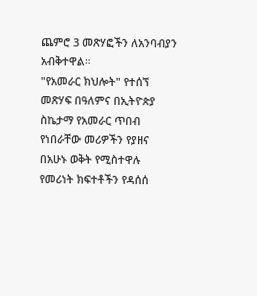ጨምሮ 3 መጽሃፎችን ለአንባብያን አብቅተዋል።
"የአመራር ክህሎት" የተሰኘ መጽሃፍ በዓለምና በኢትዮጵያ ስኬታማ የአመራር ጥበብ የነበራቸው መሪዎችን የያዘና በአሁኑ ወቅት የሚስተዋሉ የመሪነት ክፍተቶችን የዳሰሰ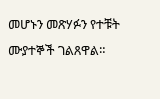መሆኑን መጽሃፉን የተቹት ሙያተኞች ገልጸዋል።